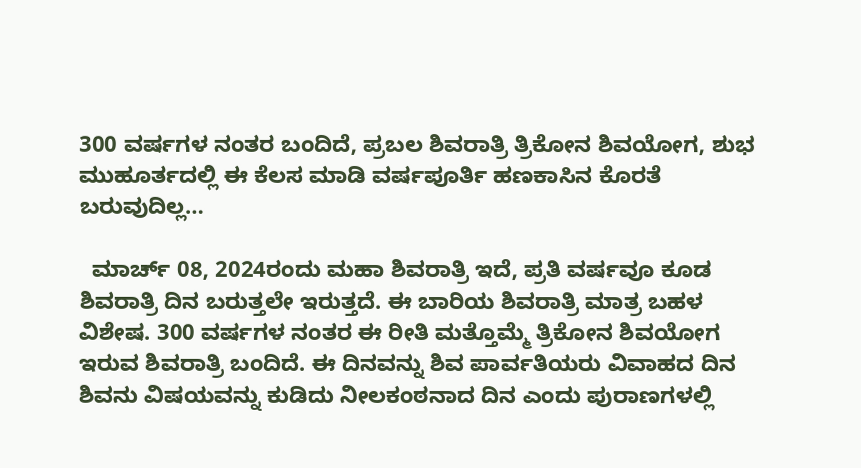300 ವರ್ಷಗಳ ನಂತರ ಬಂದಿದೆ, ಪ್ರಬಲ ಶಿವರಾತ್ರಿ ತ್ರಿಕೋನ ಶಿವಯೋಗ, ಶುಭ ಮುಹೂರ್ತದಲ್ಲಿ ಈ ಕೆಲಸ ಮಾಡಿ ವರ್ಷಪೂರ್ತಿ ಹಣಕಾಸಿನ ಕೊರತೆ ಬರುವುದಿಲ್ಲ…

  ಮಾರ್ಚ್ 08, 2024ರಂದು ಮಹಾ ಶಿವರಾತ್ರಿ ಇದೆ, ಪ್ರತಿ ವರ್ಷವೂ ಕೂಡ ಶಿವರಾತ್ರಿ ದಿನ ಬರುತ್ತಲೇ ಇರುತ್ತದೆ. ಈ ಬಾರಿಯ ಶಿವರಾತ್ರಿ ಮಾತ್ರ ಬಹಳ ವಿಶೇಷ. 300 ವರ್ಷಗಳ ನಂತರ ಈ ರೀತಿ ಮತ್ತೊಮ್ಮೆ ತ್ರಿಕೋನ ಶಿವಯೋಗ ಇರುವ ಶಿವರಾತ್ರಿ ಬಂದಿದೆ. ಈ ದಿನವನ್ನು ಶಿವ ಪಾರ್ವತಿಯರು ವಿವಾಹದ ದಿನ ಶಿವನು ವಿಷಯವನ್ನು ಕುಡಿದು ನೀಲಕಂಠನಾದ ದಿನ ಎಂದು ಪುರಾಣಗಳಲ್ಲಿ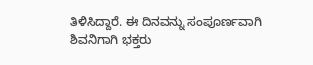ತಿಳಿಸಿದ್ದಾರೆ. ಈ ದಿನವನ್ನು ಸಂಪೂರ್ಣವಾಗಿ ಶಿವನಿಗಾಗಿ ಭಕ್ತರು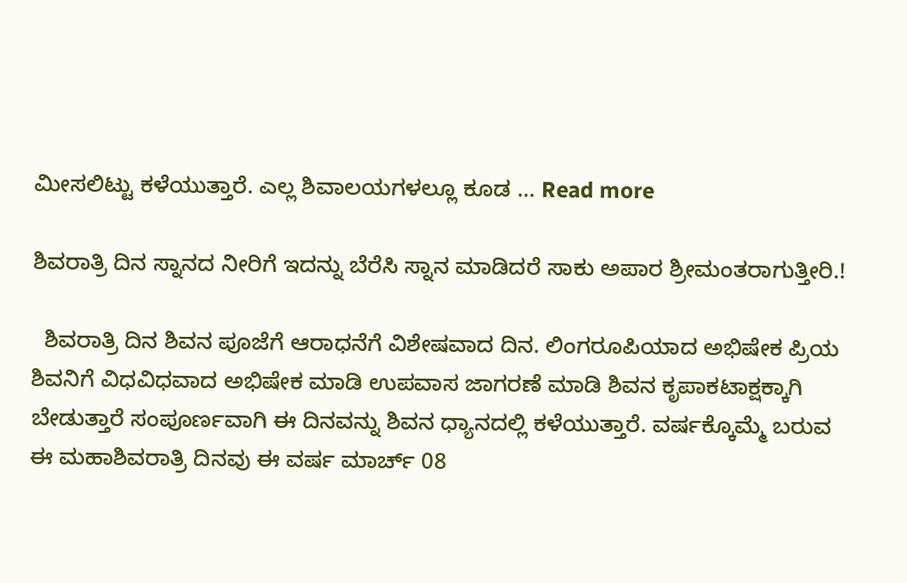ಮೀಸಲಿಟ್ಟು ಕಳೆಯುತ್ತಾರೆ. ಎಲ್ಲ ಶಿವಾಲಯಗಳಲ್ಲೂ ಕೂಡ … Read more

ಶಿವರಾತ್ರಿ ದಿನ ಸ್ನಾನದ ನೀರಿಗೆ ಇದನ್ನು ಬೆರೆಸಿ ಸ್ನಾನ ಮಾಡಿದರೆ ಸಾಕು ಅಪಾರ ಶ್ರೀಮಂತರಾಗುತ್ತೀರಿ.!

  ಶಿವರಾತ್ರಿ ದಿನ ಶಿವನ ಪೂಜೆಗೆ ಆರಾಧನೆಗೆ ವಿಶೇಷವಾದ ದಿನ. ಲಿಂಗರೂಪಿಯಾದ ಅಭಿಷೇಕ ಪ್ರಿಯ ಶಿವನಿಗೆ ವಿಧವಿಧವಾದ ಅಭಿಷೇಕ ಮಾಡಿ ಉಪವಾಸ ಜಾಗರಣೆ ಮಾಡಿ ಶಿವನ ಕೃಪಾಕಟಾಕ್ಷಕ್ಕಾಗಿ ಬೇಡುತ್ತಾರೆ ಸಂಪೂರ್ಣವಾಗಿ ಈ ದಿನವನ್ನು ಶಿವನ ಧ್ಯಾನದಲ್ಲಿ ಕಳೆಯುತ್ತಾರೆ. ವರ್ಷಕ್ಕೊಮ್ಮೆ ಬರುವ ಈ ಮಹಾಶಿವರಾತ್ರಿ ದಿನವು ಈ ವರ್ಷ ಮಾರ್ಚ್ 08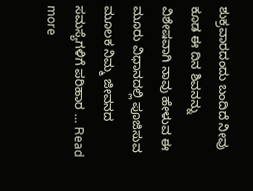ಶುಕ್ರವಾರದಂದು ಬಂದಿದೆ ನೀವು ಕೂಡ ಈ ದಿನ ಶಿವನನ್ನು ವಿಶೇಷವಾಗಿ ನಾವು ಹೇಳುವ ಈ ಮೂರು ವಿಧಾನದಲ್ಲಿ ಪೂಜಿಸುವ ಮೂಲಕ ನಿಮ್ಮ ಜೀವನದ ಸಮಸ್ಯೆಗಳಿಗೆ ಪರಿಹಾರ … Read more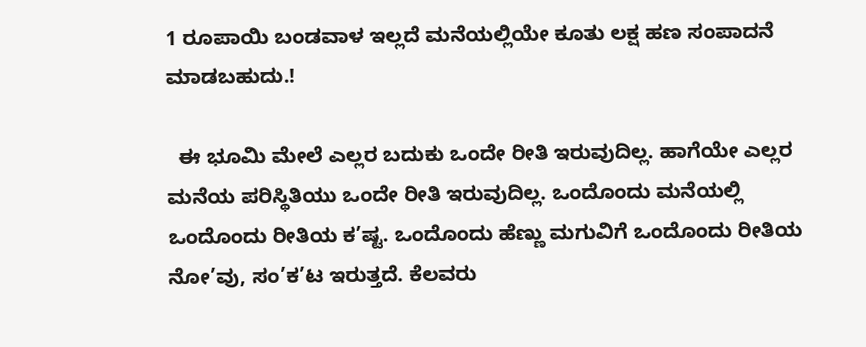1 ರೂಪಾಯಿ ಬಂಡವಾಳ ಇಲ್ಲದೆ ಮನೆಯಲ್ಲಿಯೇ ಕೂತು ಲಕ್ಷ ಹಣ ಸಂಪಾದನೆ ಮಾಡಬಹುದು.!

  ಈ ಭೂಮಿ ಮೇಲೆ ಎಲ್ಲರ ಬದುಕು ಒಂದೇ ರೀತಿ ಇರುವುದಿಲ್ಲ. ಹಾಗೆಯೇ ಎಲ್ಲರ ಮನೆಯ ಪರಿಸ್ಥಿತಿಯು ಒಂದೇ ರೀತಿ ಇರುವುದಿಲ್ಲ. ಒಂದೊಂದು ಮನೆಯಲ್ಲಿ ಒಂದೊಂದು ರೀತಿಯ ಕ’ಷ್ಟ. ಒಂದೊಂದು ಹೆಣ್ಣು ಮಗುವಿಗೆ ಒಂದೊಂದು ರೀತಿಯ ನೋ’ವು, ಸಂ’ಕ’ಟ ಇರುತ್ತದೆ. ಕೆಲವರು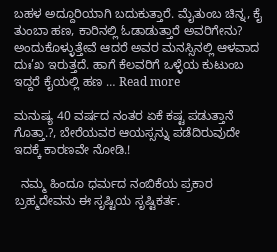ಬಹಳ ಅದ್ದೂರಿಯಾಗಿ ಬದುಕುತ್ತಾರೆ. ಮೈತುಂಬ ಚಿನ್ನ, ಕೈ ತುಂಬಾ ಹಣ, ಕಾರಿನಲ್ಲಿ ಓಡಾಡುತ್ತಾರೆ ಅವರಿಗೇನು? ಅಂದುಕೊಳ್ಳುತ್ತೇವೆ ಆದರೆ ಅವರ ಮನಸ್ಸಿನಲ್ಲಿ ಆಳವಾದ ದುಃ’ಖ ಇರುತ್ತದೆ. ಹಾಗೆ ಕೆಲವರಿಗೆ ಒಳ್ಳೆಯ ಕುಟುಂಬ ಇದ್ದರೆ ಕೈಯಲ್ಲಿ ಹಣ … Read more

ಮನುಷ್ಯ 40 ವರ್ಷದ ನಂತರ ಏಕೆ ಕಷ್ಟ ಪಡುತ್ತಾನೆ ಗೊತ್ತಾ.?, ಬೇರೆಯವರ ಆಯಸ್ಸನ್ನು ಪಡೆದಿರುವುದೇ ಇದಕ್ಕೆ ಕಾರಣವೇ ನೋಡಿ.!

  ನಮ್ಮ ಹಿಂದೂ ಧರ್ಮದ ನಂಬಿಕೆಯ ಪ್ರಕಾರ ಬ್ರಹ್ಮದೇವನು ಈ ಸೃಷ್ಟಿಯ ಸೃಷ್ಟಿಕರ್ತ.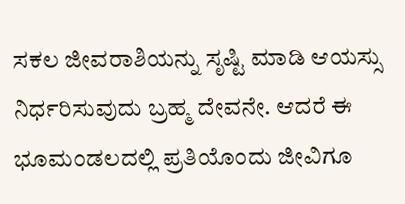ಸಕಲ ಜೀವರಾಶಿಯನ್ನು ಸೃಷ್ಟಿ ಮಾಡಿ ಆಯಸ್ಸು ನಿರ್ಧರಿಸುವುದು ಬ್ರಹ್ಮ ದೇವನೇ. ಆದರೆ ಈ ಭೂಮಂಡಲದಲ್ಲಿ ಪ್ರತಿಯೊಂದು ಜೀವಿಗೂ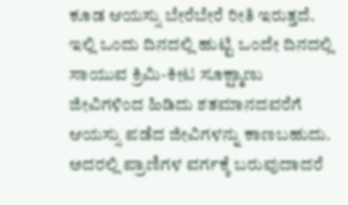ಕೂಡ ಆಯಸ್ಸು ಬೇರೆಬೇರೆ ರೀತಿ ಇರುತ್ತದೆ. ಇಲ್ಲಿ ಒಂದು ದಿನದಲ್ಲಿ ಹುಟ್ಟಿ ಒಂದೇ ದಿನದಲ್ಲಿ ಸಾಯುವ ಕ್ರಿಮಿ-ಕೀಟ ಸೂಕ್ಷ್ಮಾಣು ಜೀವಿಗಳಿಂದ ಹಿಡಿದು ಶತಮಾನದವರೆಗೆ ಆಯಸ್ಸು ಪಡೆದ ಜೀವಿಗಳನ್ನು ಕಾಣಬಹುದು. ಅದರಲ್ಲಿ ಪ್ರಾಣಿಗಳ ವರ್ಗಕ್ಕೆ ಬರುವುದಾದರೆ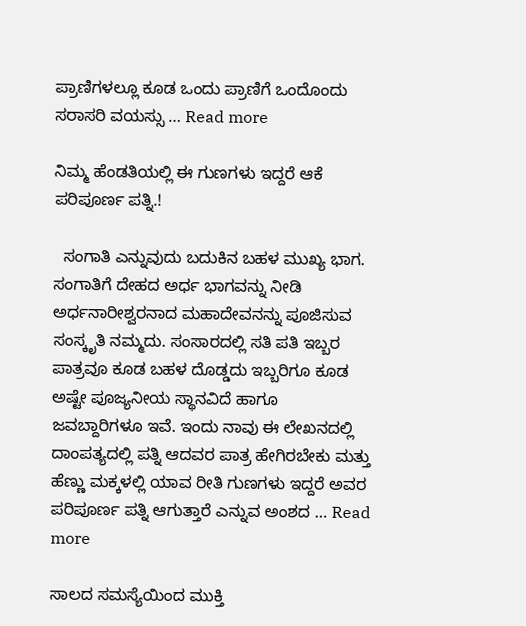ಪ್ರಾಣಿಗಳಲ್ಲೂ ಕೂಡ ಒಂದು ಪ್ರಾಣಿಗೆ ಒಂದೊಂದು ಸರಾಸರಿ ವಯಸ್ಸು … Read more

ನಿಮ್ಮ ಹೆಂಡತಿಯಲ್ಲಿ ಈ ಗುಣಗಳು ಇದ್ದರೆ ಆಕೆ ಪರಿಪೂರ್ಣ ಪತ್ನಿ.!

  ಸಂಗಾತಿ ಎನ್ನುವುದು ಬದುಕಿನ ಬಹಳ ಮುಖ್ಯ ಭಾಗ. ಸಂಗಾತಿಗೆ ದೇಹದ ಅರ್ಧ ಭಾಗವನ್ನು ನೀಡಿ ಅರ್ಧನಾರೀಶ್ವರನಾದ ಮಹಾದೇವನನ್ನು ಪೂಜಿಸುವ ಸಂಸ್ಕೃತಿ ನಮ್ಮದು. ಸಂಸಾರದಲ್ಲಿ ಸತಿ ಪತಿ ಇಬ್ಬರ ಪಾತ್ರವೂ ಕೂಡ ಬಹಳ ದೊಡ್ಡದು ಇಬ್ಬರಿಗೂ ಕೂಡ ಅಷ್ಟೇ ಪೂಜ್ಯನೀಯ ಸ್ಥಾನವಿದೆ ಹಾಗೂ ಜವಬ್ದಾರಿಗಳೂ ಇವೆ. ಇಂದು ನಾವು ಈ ಲೇಖನದಲ್ಲಿ ದಾಂಪತ್ಯದಲ್ಲಿ ಪತ್ನಿ ಆದವರ ಪಾತ್ರ ಹೇಗಿರಬೇಕು ಮತ್ತು ಹೆಣ್ಣು ಮಕ್ಕಳಲ್ಲಿ ಯಾವ ರೀತಿ ಗುಣಗಳು ಇದ್ದರೆ ಅವರ ಪರಿಪೂರ್ಣ ಪತ್ನಿ ಆಗುತ್ತಾರೆ ಎನ್ನುವ ಅಂಶದ … Read more

ಸಾಲದ ಸಮಸ್ಯೆಯಿಂದ ಮುಕ್ತಿ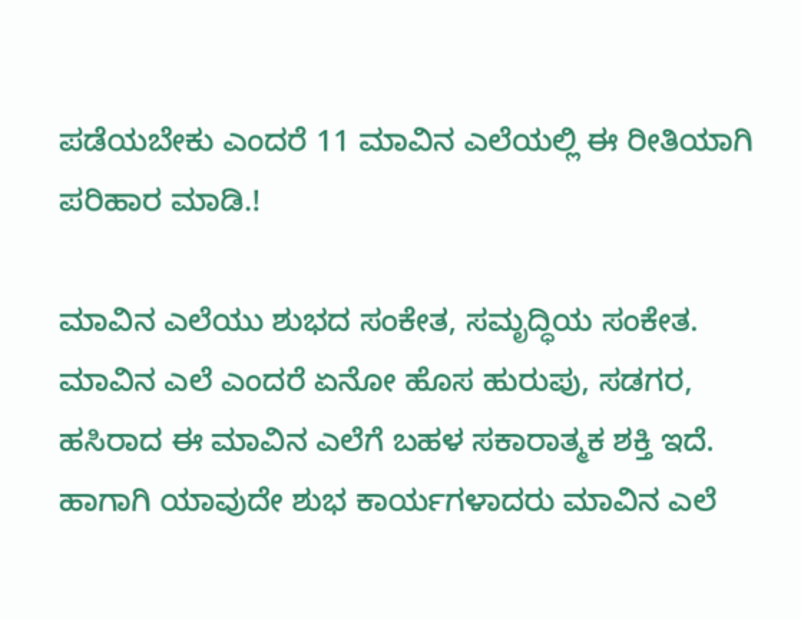ಪಡೆಯಬೇಕು ಎಂದರೆ 11 ಮಾವಿನ ಎಲೆಯಲ್ಲಿ ಈ ರೀತಿಯಾಗಿ ಪರಿಹಾರ ಮಾಡಿ.!

ಮಾವಿನ ಎಲೆಯು ಶುಭದ ಸಂಕೇತ, ಸಮೃದ್ಧಿಯ ಸಂಕೇತ. ಮಾವಿನ ಎಲೆ ಎಂದರೆ ಏನೋ ಹೊಸ ಹುರುಪು, ಸಡಗರ, ಹಸಿರಾದ ಈ ಮಾವಿನ ಎಲೆಗೆ ಬಹಳ ಸಕಾರಾತ್ಮಕ ಶಕ್ತಿ ಇದೆ. ಹಾಗಾಗಿ ಯಾವುದೇ ಶುಭ ಕಾರ್ಯಗಳಾದರು ಮಾವಿನ ಎಲೆ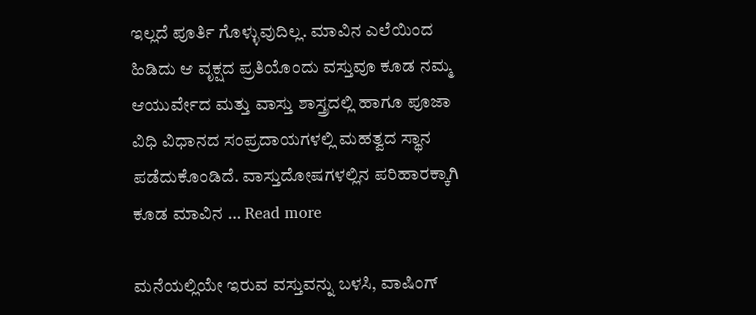ಇಲ್ಲದೆ ಪೂರ್ತಿ ಗೊಳ್ಳುವುದಿಲ್ಲ. ಮಾವಿನ ಎಲೆಯಿಂದ ಹಿಡಿದು ಆ ವೃಕ್ಷದ ಪ್ರತಿಯೊಂದು ವಸ್ತುವೂ ಕೂಡ ನಮ್ಮ ಆಯುರ್ವೇದ ಮತ್ತು ವಾಸ್ತು ಶಾಸ್ತ್ರದಲ್ಲಿ ಹಾಗೂ ಪೂಜಾ ವಿಧಿ ವಿಧಾನದ ಸಂಪ್ರದಾಯಗಳಲ್ಲಿ ಮಹತ್ವದ ಸ್ಥಾನ ಪಡೆದುಕೊಂಡಿದೆ. ವಾಸ್ತುದೋಷಗಳಲ್ಲಿನ ಪರಿಹಾರಕ್ಕಾಗಿ ಕೂಡ ಮಾವಿನ … Read more

ಮನೆಯಲ್ಲಿಯೇ ಇರುವ ವಸ್ತುವನ್ನು ಬಳಸಿ, ವಾಷಿಂಗ್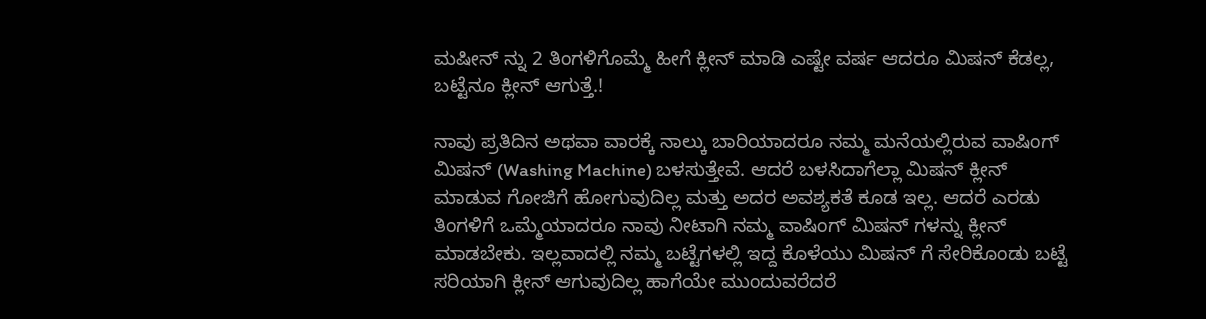ಮಷೀನ್ ನ್ನು 2 ತಿಂಗಳಿಗೊಮ್ಮೆ ಹೀಗೆ ಕ್ಲೀನ್ ಮಾಡಿ ಎಷ್ಟೇ ವರ್ಷ ಆದರೂ ಮಿಷನ್ ಕೆಡಲ್ಲ, ಬಟ್ಟೆನೂ ಕ್ಲೀನ್ ಆಗುತ್ತೆ.!

ನಾವು ಪ್ರತಿದಿನ ಅಥವಾ ವಾರಕ್ಕೆ ನಾಲ್ಕು ಬಾರಿಯಾದರೂ ನಮ್ಮ ಮನೆಯಲ್ಲಿರುವ ವಾಷಿಂಗ್ ಮಿಷನ್ (Washing Machine) ಬಳಸುತ್ತೇವೆ. ಆದರೆ ಬಳಸಿದಾಗೆಲ್ಲಾ ಮಿಷನ್ ಕ್ಲೀನ್ ಮಾಡುವ ಗೋಜಿಗೆ ಹೋಗುವುದಿಲ್ಲ ಮತ್ತು ಅದರ ಅವಶ್ಯಕತೆ ಕೂಡ ಇಲ್ಲ. ಆದರೆ ಎರಡು ತಿಂಗಳಿಗೆ ಒಮ್ಮೆಯಾದರೂ ನಾವು ನೀಟಾಗಿ ನಮ್ಮ ವಾಷಿಂಗ್ ಮಿಷನ್ ಗಳನ್ನು ಕ್ಲೀನ್ ಮಾಡಬೇಕು. ಇಲ್ಲವಾದಲ್ಲಿ ನಮ್ಮ ಬಟ್ಟೆಗಳಲ್ಲಿ ಇದ್ದ ಕೊಳೆಯು ಮಿಷನ್ ಗೆ ಸೇರಿಕೊಂಡು ಬಟ್ಟೆ ಸರಿಯಾಗಿ ಕ್ಲೀನ್ ಆಗುವುದಿಲ್ಲ ಹಾಗೆಯೇ ಮುಂದುವರೆದರೆ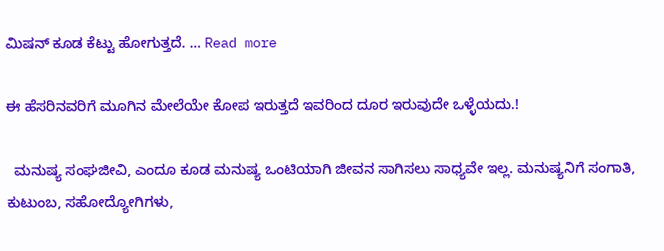ಮಿಷನ್ ಕೂಡ ಕೆಟ್ಟು ಹೋಗುತ್ತದೆ. … Read more

ಈ ಹೆಸರಿನವರಿಗೆ ಮೂಗಿನ ಮೇಲೆಯೇ ಕೋಪ ಇರುತ್ತದೆ ಇವರಿಂದ ದೂರ ಇರುವುದೇ ಒಳ್ಳೆಯದು.!

  ಮನುಷ್ಯ ಸಂಘಜೀವಿ, ಎಂದೂ ಕೂಡ ಮನುಷ್ಯ ಒಂಟಿಯಾಗಿ ಜೀವನ ಸಾಗಿಸಲು ಸಾಧ್ಯವೇ ಇಲ್ಲ. ಮನುಷ್ಯನಿಗೆ ಸಂಗಾತಿ, ಕುಟುಂಬ, ಸಹೋದ್ಯೋಗಿಗಳು,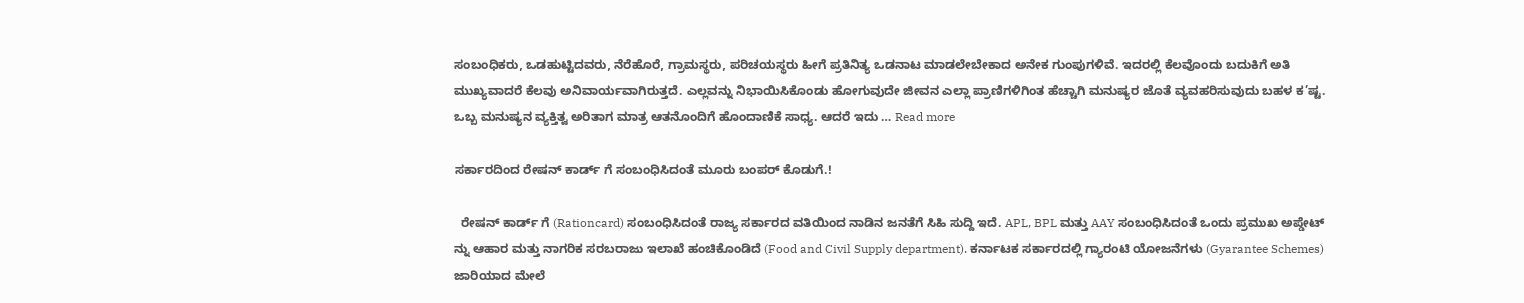ಸಂಬಂಧಿಕರು, ಒಡಹುಟ್ಟಿದವರು, ನೆರೆಹೊರೆ, ಗ್ರಾಮಸ್ಥರು, ಪರಿಚಯಸ್ಥರು ಹೀಗೆ ಪ್ರತಿನಿತ್ಯ ಒಡನಾಟ ಮಾಡಲೇಬೇಕಾದ ಅನೇಕ ಗುಂಪುಗಳಿವೆ. ಇದರಲ್ಲಿ ಕೆಲವೊಂದು ಬದುಕಿಗೆ ಅತಿ ಮುಖ್ಯವಾದರೆ ಕೆಲವು ಅನಿವಾರ್ಯವಾಗಿರುತ್ತದೆ. ಎಲ್ಲವನ್ನು ನಿಭಾಯಿಸಿಕೊಂಡು ಹೋಗುವುದೇ ಜೀವನ ಎಲ್ಲಾ ಪ್ರಾಣಿಗಳಿಗಿಂತ ಹೆಚ್ಚಾಗಿ ಮನುಷ್ಯರ ಜೊತೆ ವ್ಯವಹರಿಸುವುದು ಬಹಳ ಕ’ಷ್ಟ. ಒಬ್ಬ ಮನುಷ್ಯನ ವ್ಯಕ್ತಿತ್ವ ಅರಿತಾಗ ಮಾತ್ರ ಆತನೊಂದಿಗೆ ಹೊಂದಾಣಿಕೆ ಸಾಧ್ಯ. ಆದರೆ ಇದು … Read more

ಸರ್ಕಾರದಿಂದ ರೇಷನ್ ಕಾರ್ಡ್ ಗೆ ಸಂಬಂಧಿಸಿದಂತೆ ಮೂರು ಬಂಪರ್ ಕೊಡುಗೆ.!

  ರೇಷನ್ ಕಾರ್ಡ್ ಗೆ (Rationcard) ಸಂಬಂಧಿಸಿದಂತೆ ರಾಜ್ಯ ಸರ್ಕಾರದ ವತಿಯಿಂದ ನಾಡಿನ ಜನತೆಗೆ ಸಿಹಿ ಸುದ್ದಿ ಇದೆ. APL, BPL ಮತ್ತು AAY ಸಂಬಂಧಿಸಿದಂತೆ ಒಂದು ಪ್ರಮುಖ ಅಪ್ಡೇಟ್ ನ್ನು ಆಹಾರ ಮತ್ತು ನಾಗರಿಕ ಸರಬರಾಜು ಇಲಾಖೆ ಹಂಚಿಕೊಂಡಿದೆ (Food and Civil Supply department). ಕರ್ನಾಟಕ ಸರ್ಕಾರದಲ್ಲಿ ಗ್ಯಾರಂಟಿ ಯೋಜನೆಗಳು (Gyarantee Schemes) ಜಾರಿಯಾದ ಮೇಲೆ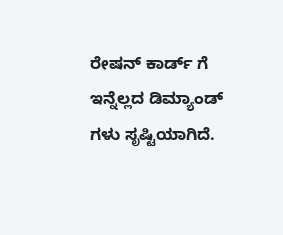ರೇಷನ್ ಕಾರ್ಡ್ ಗೆ ಇನ್ನೆಲ್ಲದ ಡಿಮ್ಯಾಂಡ್ ಗಳು ಸೃಷ್ಟಿಯಾಗಿದೆ.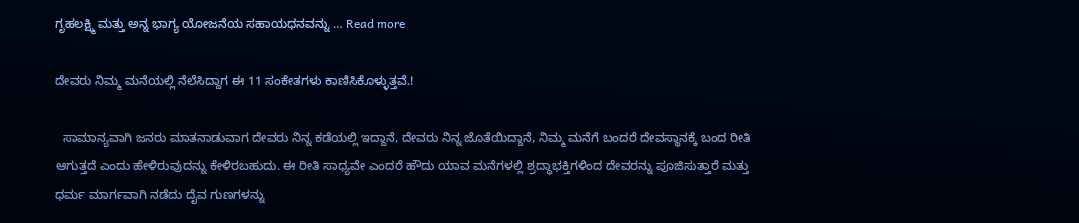ಗೃಹಲಕ್ಷ್ಮಿ ಮತ್ತು ಅನ್ನ ಭಾಗ್ಯ ಯೋಜನೆಯ ಸಹಾಯಧನವನ್ನು … Read more

ದೇವರು ನಿಮ್ಮ ಮನೆಯಲ್ಲಿ ನೆಲೆಸಿದ್ದಾಗ ಈ 11 ಸಂಕೇತಗಳು ಕಾಣಿಸಿಕೊಳ್ಳುತ್ತವೆ.!

  ಸಾಮಾನ್ಯವಾಗಿ ಜನರು ಮಾತನಾಡುವಾಗ ದೇವರು ನಿನ್ನ ಕಡೆಯಲ್ಲಿ ಇದ್ದಾನೆ, ದೇವರು ನಿನ್ನ ಜೊತೆಯಿದ್ದಾನೆ, ನಿಮ್ಮ ಮನೆಗೆ ಬಂದರೆ ದೇವಸ್ಥಾನಕ್ಕೆ ಬಂದ ರೀತಿ ಆಗುತ್ತದೆ ಎಂದು ಹೇಳಿರುವುದನ್ನು ಕೇಳಿರಬಹುದು. ಈ ರೀತಿ ಸಾಧ್ಯವೇ ಎಂದರೆ ಹೌದು ಯಾವ ಮನೆಗಳಲ್ಲಿ ಶ್ರದ್ಧಾಭಕ್ತಿಗಳಿಂದ ದೇವರನ್ನು ಪೂಜಿಸುತ್ತಾರೆ ಮತ್ತು ಧರ್ಮ ಮಾರ್ಗವಾಗಿ ನಡೆದು ದೈವ ಗುಣಗಳನ್ನು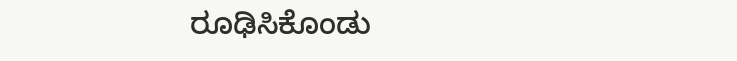ರೂಢಿಸಿಕೊಂಡು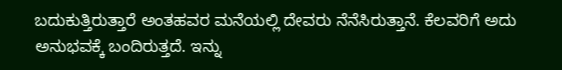ಬದುಕುತ್ತಿರುತ್ತಾರೆ ಅಂತಹವರ ಮನೆಯಲ್ಲಿ ದೇವರು ನೆನೆಸಿರುತ್ತಾನೆ. ಕೆಲವರಿಗೆ ಅದು ಅನುಭವಕ್ಕೆ ಬಂದಿರುತ್ತದೆ. ಇನ್ನು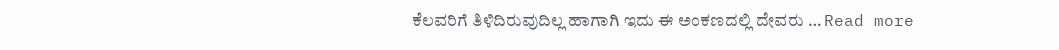ಕೆಲವರಿಗೆ ತಿಳಿದಿರುವುದಿಲ್ಲ ಹಾಗಾಗಿ ಇದು ಈ ಅಂಕಣದಲ್ಲಿ ದೇವರು … Read more